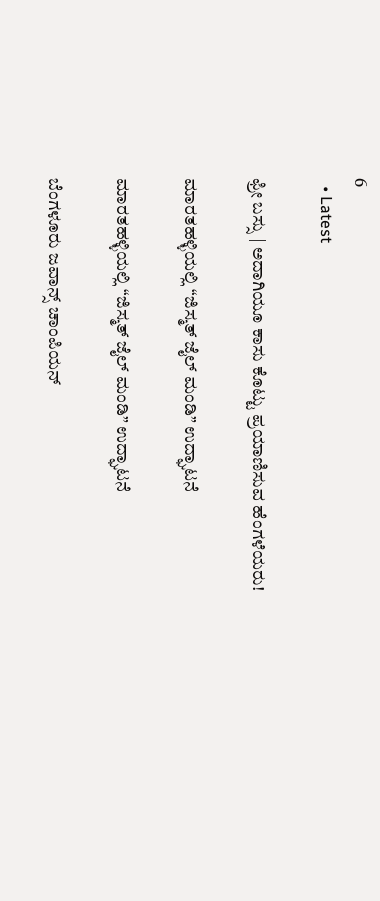6
  • Latest

ಫ್ರೀ ಬಸ್ಸು | ಅದಾಗಿಯೂ ಕಾಸು ಕೊಟ್ಟು ಪ್ರಯಾಣಿಸುವ ಹೆಂಗಳೆಯರು!

ಮಾರತಹಳ್ಳಿಯಲ್ಲಿ “ಜಿಸ್ಮತ್ ಜೈಲ್ ಮಂಡಿ” ಉದ್ಘಾಟನೆ

ಮಾರತಹಳ್ಳಿಯಲ್ಲಿ “ಜಿಸ್ಮತ್ ಜೈಲ್ ಮಂಡಿ” ಉದ್ಘಾಟನೆ

ಬೆಂಗಳೂರು ಜವಾನ್ಸ್ ಚಾಂಪಿಯನ್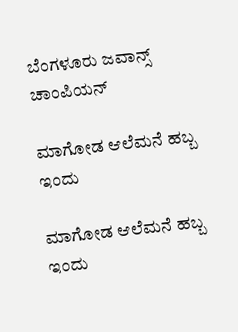ಬೆಂಗಳೂರು ಜವಾನ್ಸ್ ಚಾಂಪಿಯನ್

ಮಾಗೋಡ ಆಲೆಮನೆ ಹಬ್ಬ ಇಂದು

ಮಾಗೋಡ ಆಲೆಮನೆ ಹಬ್ಬ ಇಂದು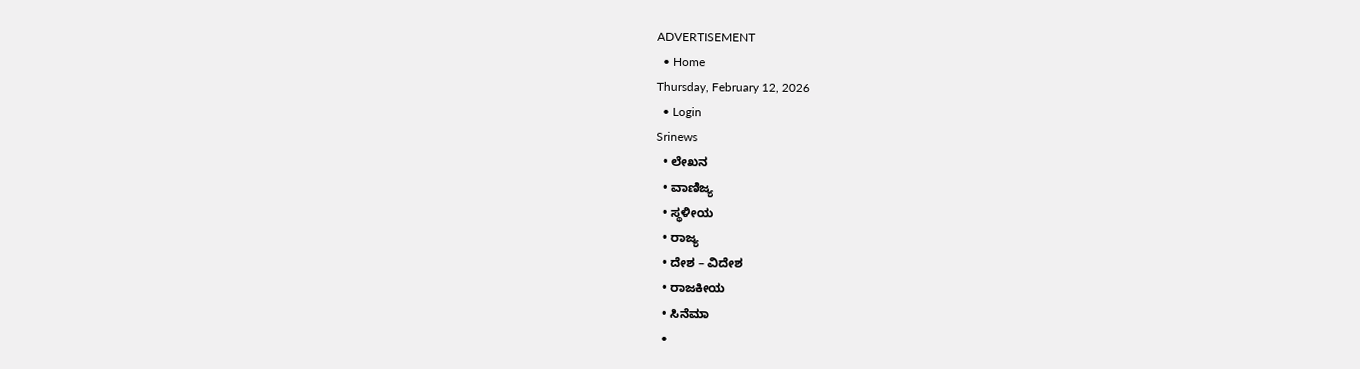ADVERTISEMENT
  • Home
Thursday, February 12, 2026
  • Login
Srinews
  • ಲೇಖನ
  • ವಾಣಿಜ್ಯ
  • ಸ್ಥಳೀಯ
  • ರಾಜ್ಯ
  • ದೇಶ – ವಿದೇಶ
  • ರಾಜಕೀಯ
  • ಸಿನೆಮಾ
  •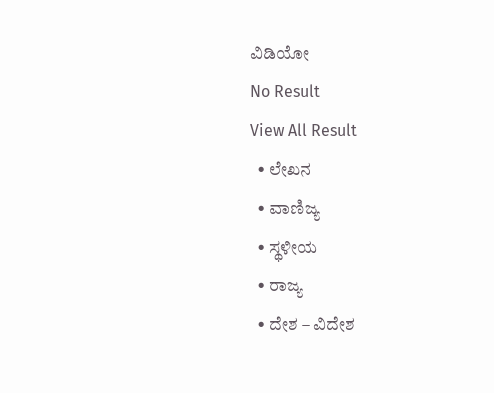ವಿಡಿಯೋ
No Result
View All Result
  • ಲೇಖನ
  • ವಾಣಿಜ್ಯ
  • ಸ್ಥಳೀಯ
  • ರಾಜ್ಯ
  • ದೇಶ – ವಿದೇಶ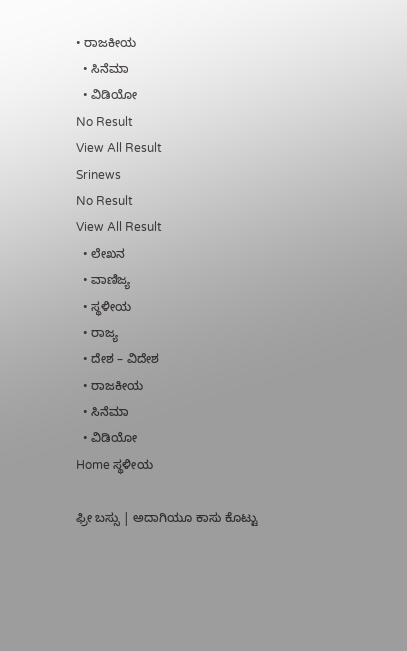• ರಾಜಕೀಯ
  • ಸಿನೆಮಾ
  • ವಿಡಿಯೋ
No Result
View All Result
Srinews
No Result
View All Result
  • ಲೇಖನ
  • ವಾಣಿಜ್ಯ
  • ಸ್ಥಳೀಯ
  • ರಾಜ್ಯ
  • ದೇಶ – ವಿದೇಶ
  • ರಾಜಕೀಯ
  • ಸಿನೆಮಾ
  • ವಿಡಿಯೋ
Home ಸ್ಥಳೀಯ

ಫ್ರೀ ಬಸ್ಸು | ಅದಾಗಿಯೂ ಕಾಸು ಕೊಟ್ಟು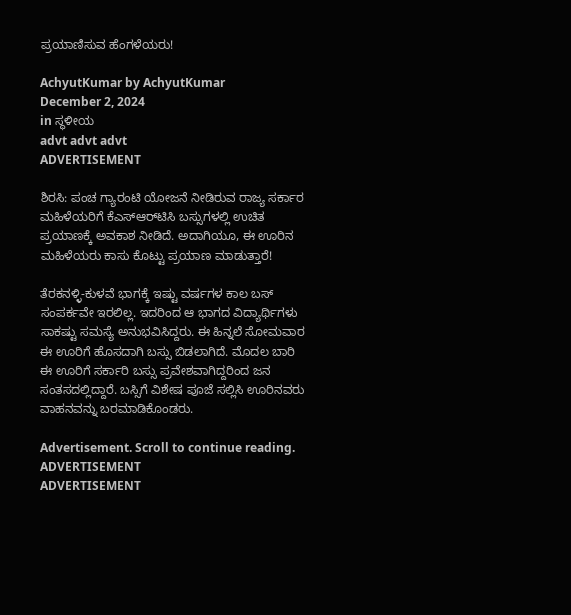ಪ್ರಯಾಣಿಸುವ ಹೆಂಗಳೆಯರು!

AchyutKumar by AchyutKumar
December 2, 2024
in ಸ್ಥಳೀಯ
advt advt advt
ADVERTISEMENT

ಶಿರಸಿ: ಪಂಚ ಗ್ಯಾರಂಟಿ ಯೋಜನೆ ನೀಡಿರುವ ರಾಜ್ಯ ಸರ್ಕಾರ ಮಹಿಳೆಯರಿಗೆ ಕೆಎಸ್‌ಆರ್‌ಟಿಸಿ ಬಸ್ಸುಗಳಲ್ಲಿ ಉಚಿತ ಪ್ರಯಾಣಕ್ಕೆ ಅವಕಾಶ ನೀಡಿದೆ. ಅದಾಗಿಯೂ, ಈ ಊರಿನ ಮಹಿಳೆಯರು ಕಾಸು ಕೊಟ್ಟು ಪ್ರಯಾಣ ಮಾಡುತ್ತಾರೆ!

ತೆರಕನಳ್ಳಿ-ಕುಳವೆ ಭಾಗಕ್ಕೆ ಇಷ್ಟು ವರ್ಷಗಳ ಕಾಲ ಬಸ್ ಸಂಪರ್ಕವೇ ಇರಲಿಲ್ಲ. ಇದರಿಂದ ಆ ಭಾಗದ ವಿದ್ಯಾರ್ಥಿಗಳು ಸಾಕಷ್ಟು ಸಮಸ್ಯೆ ಅನುಭವಿಸಿದ್ದರು. ಈ ಹಿನ್ನಲೆ ಸೋಮವಾರ ಈ ಊರಿಗೆ ಹೊಸದಾಗಿ ಬಸ್ಸು ಬಿಡಲಾಗಿದೆ. ಮೊದಲ ಬಾರಿ ಈ ಊರಿಗೆ ಸರ್ಕಾರಿ ಬಸ್ಸು ಪ್ರವೇಶವಾಗಿದ್ದರಿಂದ ಜನ ಸಂತಸದಲ್ಲಿದ್ದಾರೆ. ಬಸ್ಸಿಗೆ ವಿಶೇಷ ಪೂಜೆ ಸಲ್ಲಿಸಿ ಊರಿನವರು ವಾಹನವನ್ನು ಬರಮಾಡಿಕೊಂಡರು.

Advertisement. Scroll to continue reading.
ADVERTISEMENT
ADVERTISEMENT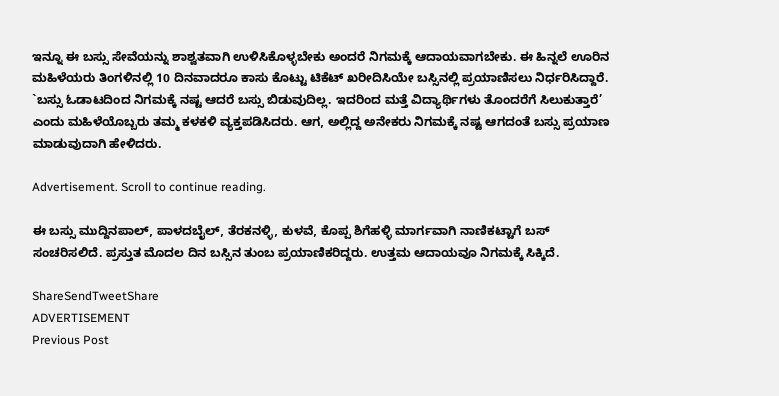ಇನ್ನೂ ಈ ಬಸ್ಸು ಸೇವೆಯನ್ನು ಶಾಶ್ವತವಾಗಿ ಉಳಿಸಿಕೊಳ್ಳಬೇಕು ಅಂದರೆ ನಿಗಮಕ್ಕೆ ಆದಾಯವಾಗಬೇಕು. ಈ ಹಿನ್ನಲೆ ಊರಿನ ಮಹಿಳೆಯರು ತಿಂಗಳಿನಲ್ಲಿ 10 ದಿನವಾದರೂ ಕಾಸು ಕೊಟ್ಟು ಟಿಕೆಟ್ ಖರೀದಿಸಿಯೇ ಬಸ್ಸಿನಲ್ಲಿ ಪ್ರಯಾಣಿಸಲು ನಿರ್ಧರಿಸಿದ್ದಾರೆ. `ಬಸ್ಸು ಓಡಾಟದಿಂದ ನಿಗಮಕ್ಕೆ ನಷ್ಟ ಆದರೆ ಬಸ್ಸು ಬಿಡುವುದಿಲ್ಲ. ಇದರಿಂದ ಮತ್ತೆ ವಿದ್ಯಾರ್ಥಿಗಳು ತೊಂದರೆಗೆ ಸಿಲುಕುತ್ತಾರೆ’ ಎಂದು ಮಹಿಳೆಯೊಬ್ಬರು ತಮ್ಮ ಕಳಕಳಿ ವ್ಯಕ್ತಪಡಿಸಿದರು. ಆಗ, ಅಲ್ಲಿದ್ದ ಅನೇಕರು ನಿಗಮಕ್ಕೆ ನಷ್ಟ ಆಗದಂತೆ ಬಸ್ಸು ಪ್ರಯಾಣ ಮಾಡುವುದಾಗಿ ಹೇಳಿದರು.

Advertisement. Scroll to continue reading.

ಈ ಬಸ್ಸು ಮುದ್ದಿನಪಾಲ್, ಪಾಳದಬೈಲ್, ತೆರಕನಳ್ಳಿ, ಕುಳವೆ, ಕೊಪ್ಪ ಶಿಗೆಹಳ್ಳಿ ಮಾರ್ಗವಾಗಿ ನಾಣಿಕಟ್ಟಾಗೆ ಬಸ್ ಸಂಚರಿಸಲಿದೆ. ಪ್ರಸ್ತುತ ಮೊದಲ ದಿನ ಬಸ್ಸಿನ ತುಂಬ ಪ್ರಯಾಣಿಕರಿದ್ದರು. ಉತ್ತಮ ಆದಾಯವೂ ನಿಗಮಕ್ಕೆ ಸಿಕ್ಕಿದೆ.

ShareSendTweetShare
ADVERTISEMENT
Previous Post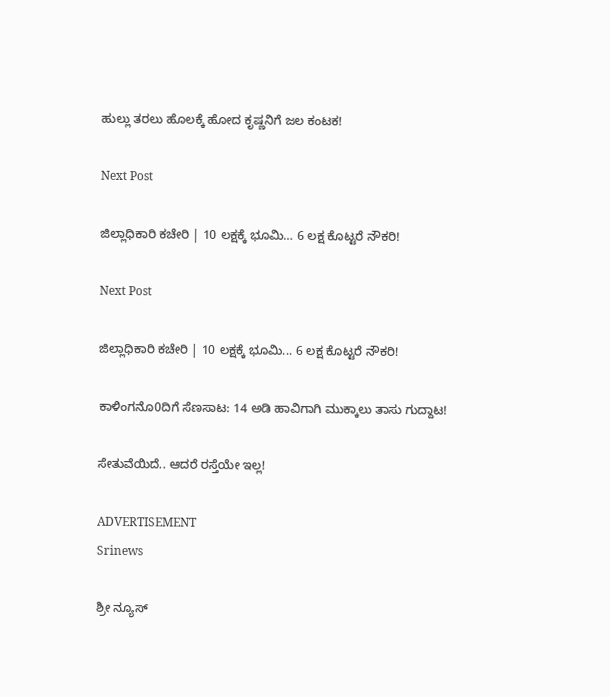ಹುಲ್ಲು ತರಲು ಹೊಲಕ್ಕೆ ಹೋದ ಕೃಷ್ಣನಿಗೆ ಜಲ ಕಂಟಕ!

Next Post

ಜಿಲ್ಲಾಧಿಕಾರಿ ಕಚೇರಿ | 10 ಲಕ್ಷಕ್ಕೆ ಭೂಮಿ… 6 ಲಕ್ಷ ಕೊಟ್ಟರೆ ನೌಕರಿ!

Next Post

ಜಿಲ್ಲಾಧಿಕಾರಿ ಕಚೇರಿ | 10 ಲಕ್ಷಕ್ಕೆ ಭೂಮಿ... 6 ಲಕ್ಷ ಕೊಟ್ಟರೆ ನೌಕರಿ!

ಕಾಳಿಂಗನೊ0ದಿಗೆ ಸೆಣಸಾಟ: 14 ಅಡಿ ಹಾವಿಗಾಗಿ ಮುಕ್ಕಾಲು ತಾಸು ಗುದ್ದಾಟ!

ಸೇತುವೆಯಿದೆ.. ಆದರೆ ರಸ್ತೆಯೇ ಇಲ್ಲ!

ADVERTISEMENT
Srinews

ಶ್ರೀ ನ್ಯೂಸ್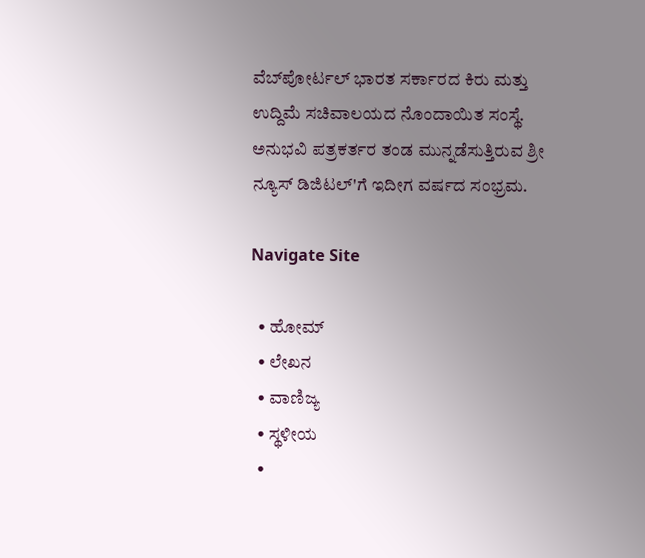ವೆಬ್‌ಪೋರ್ಟಲ್ ಭಾರತ ಸರ್ಕಾರದ ಕಿರು ಮತ್ತು ಉದ್ದಿಮೆ ಸಚಿವಾಲಯದ ನೊಂದಾಯಿತ ಸಂಸ್ಥೆ. ಅನುಭವಿ ಪತ್ರಕರ್ತರ ತಂಡ ಮುನ್ನಡೆಸುತ್ತಿರುವ ಶ್ರೀ ನ್ಯೂಸ್ ಡಿಜಿಟಲ್'ಗೆ ಇದೀಗ ವರ್ಷದ ಸಂಭ್ರಮ.

Navigate Site

  • ಹೋಮ್
  • ಲೇಖನ
  • ವಾಣಿಜ್ಯ
  • ಸ್ಥಳೀಯ
  •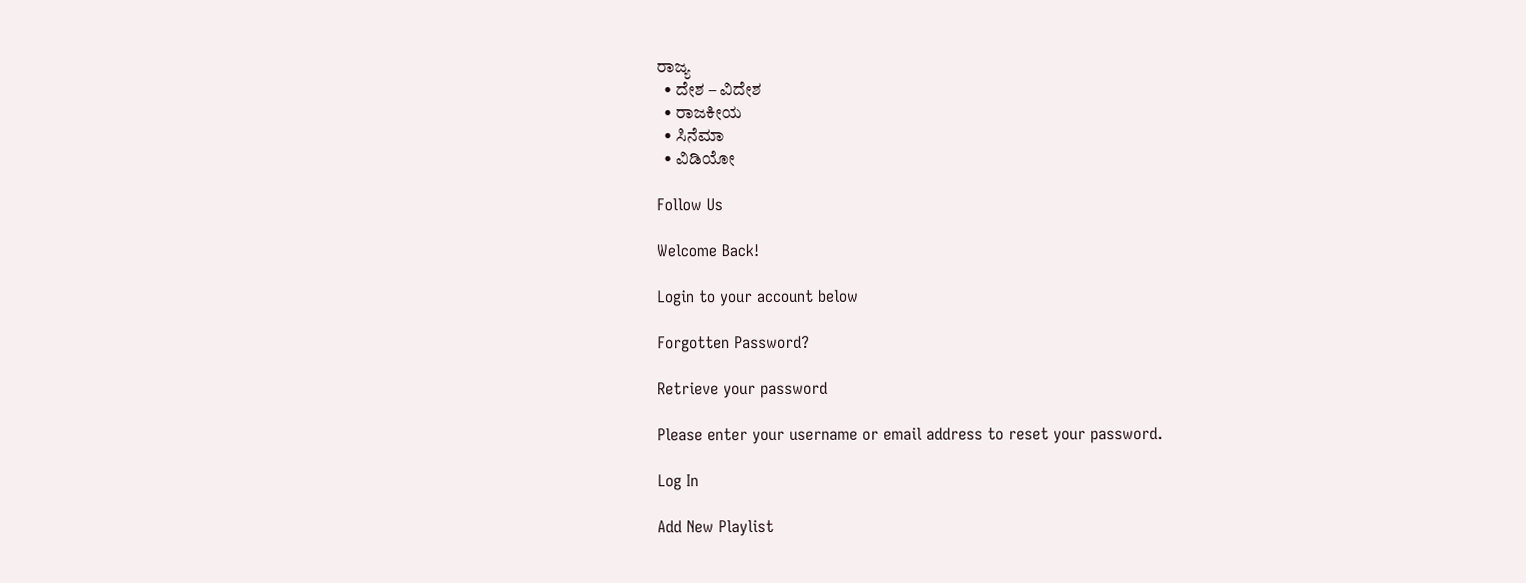ರಾಜ್ಯ
  • ದೇಶ – ವಿದೇಶ
  • ರಾಜಕೀಯ
  • ಸಿನೆಮಾ
  • ವಿಡಿಯೋ

Follow Us

Welcome Back!

Login to your account below

Forgotten Password?

Retrieve your password

Please enter your username or email address to reset your password.

Log In

Add New Playlist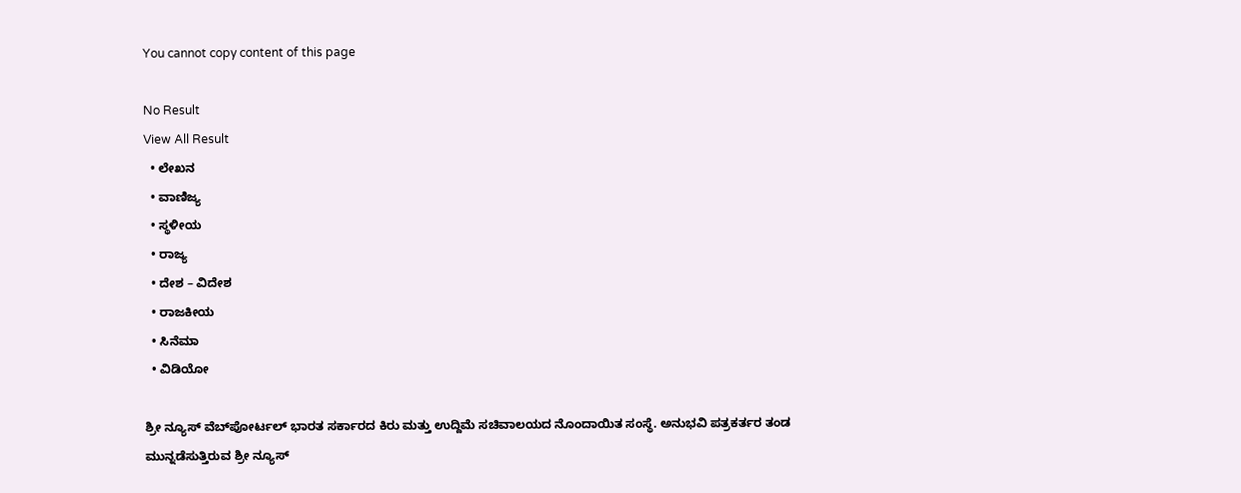You cannot copy content of this page

No Result
View All Result
  • ಲೇಖನ
  • ವಾಣಿಜ್ಯ
  • ಸ್ಥಳೀಯ
  • ರಾಜ್ಯ
  • ದೇಶ – ವಿದೇಶ
  • ರಾಜಕೀಯ
  • ಸಿನೆಮಾ
  • ವಿಡಿಯೋ

ಶ್ರೀ ನ್ಯೂಸ್ ವೆಬ್‌ಪೋರ್ಟಲ್ ಭಾರತ ಸರ್ಕಾರದ ಕಿರು ಮತ್ತು ಉದ್ದಿಮೆ ಸಚಿವಾಲಯದ ನೊಂದಾಯಿತ ಸಂಸ್ಥೆ. ಅನುಭವಿ ಪತ್ರಕರ್ತರ ತಂಡ ಮುನ್ನಡೆಸುತ್ತಿರುವ ಶ್ರೀ ನ್ಯೂಸ್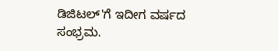ಡಿಜಿಟಲ್'ಗೆ ಇದೀಗ ವರ್ಷದ ಸಂಭ್ರಮ.